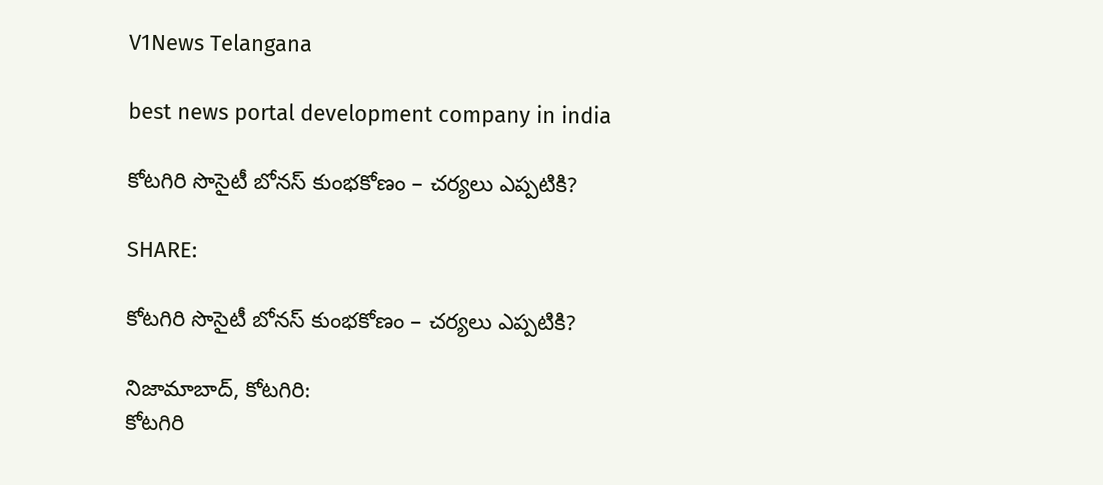V1News Telangana

best news portal development company in india

కోటగిరి సొసైటీ బోనస్ కుంభకోణం – చర్యలు ఎప్పటికి?

SHARE:

కోటగిరి సొసైటీ బోనస్ కుంభకోణం – చర్యలు ఎప్పటికి?

నిజామాబాద్, కోటగిరి:
కోటగిరి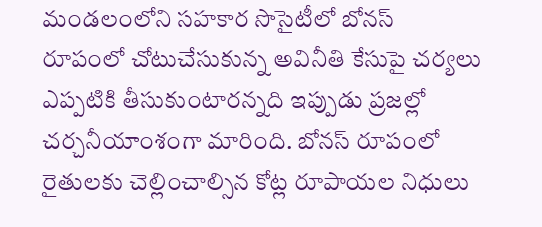మండలంలోని సహకార సొసైటీలో బోనస్ రూపంలో చోటుచేసుకున్న అవినీతి కేసుపై చర్యలు ఎప్పటికి తీసుకుంటారన్నది ఇప్పుడు ప్రజల్లో చర్చనీయాంశంగా మారింది. బోనస్ రూపంలో రైతులకు చెల్లించాల్సిన కోట్ల రూపాయల నిధులు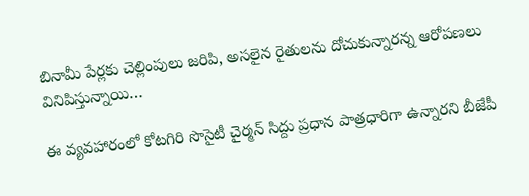బినామీ పేర్లకు చెల్లింపులు జరిపి, అసలైన రైతులను దోచుకున్నారన్న ఆరోపణలు వినిపిస్తున్నాయి…

ఈ వ్యవహారంలో కోటగిరి సొసైటీ చైర్మన్ సిద్దు ప్రధాన పాత్రధారిగా ఉన్నారని బీజేపీ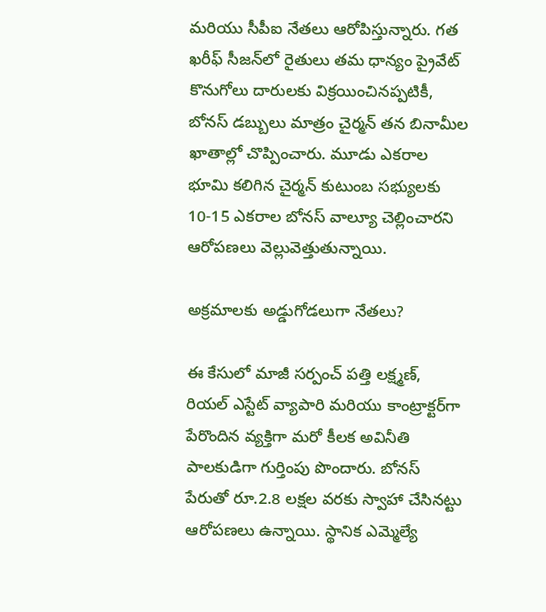మరియు సీపీఐ నేతలు ఆరోపిస్తున్నారు. గత ఖరీఫ్ సీజన్‌లో రైతులు తమ ధాన్యం ప్రైవేట్ కొనుగోలు దారులకు విక్రయించినప్పటికీ, బోనస్ డబ్బులు మాత్రం చైర్మన్ తన బినామీల ఖాతాల్లో చొప్పించారు. మూడు ఎకరాల భూమి కలిగిన చైర్మన్ కుటుంబ సభ్యులకు 10-15 ఎకరాల బోనస్ వాల్యూ చెల్లించారని ఆరోపణలు వెల్లువెత్తుతున్నాయి.

అక్రమాలకు అడ్డుగోడలుగా నేతలు?

ఈ కేసులో మాజీ సర్పంచ్ పత్తి లక్ష్మణ్, రియల్ ఎస్టేట్ వ్యాపారి మరియు కాంట్రాక్టర్‌గా పేరొందిన వ్యక్తిగా మరో కీలక అవినీతి పాలకుడిగా గుర్తింపు పొందారు. బోనస్ పేరుతో రూ.2.8 లక్షల వరకు స్వాహా చేసినట్టు ఆరోపణలు ఉన్నాయి. స్థానిక ఎమ్మెల్యే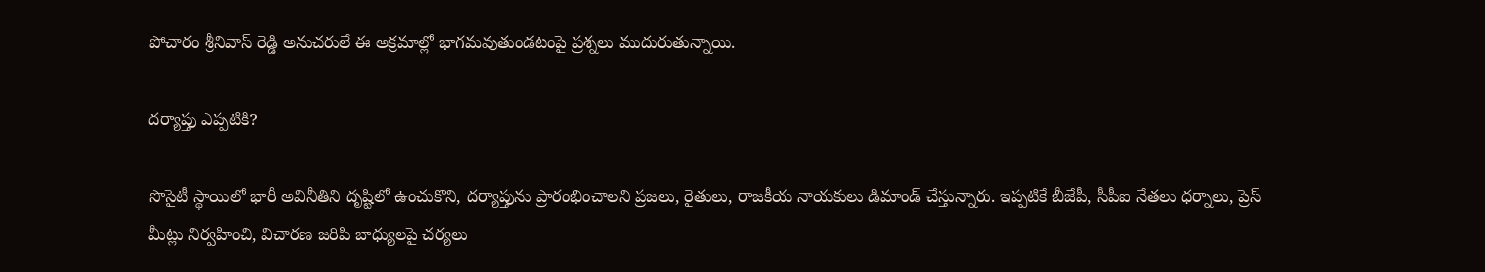పోచారం శ్రీనివాస్ రెడ్డి అనుచరులే ఈ అక్రమాల్లో భాగమవుతుండటంపై ప్రశ్నలు ముదురుతున్నాయి.

దర్యాప్తు ఎప్పటికి?

సొసైటీ స్థాయిలో భారీ అవినీతిని దృష్టిలో ఉంచుకొని, దర్యాప్తును ప్రారంభించాలని ప్రజలు, రైతులు, రాజకీయ నాయకులు డిమాండ్ చేస్తున్నారు. ఇప్పటికే బీజేపీ, సీపీఐ నేతలు ధర్నాలు, ప్రెస్ మీట్లు నిర్వహించి, విచారణ జరిపి బాధ్యులపై చర్యలు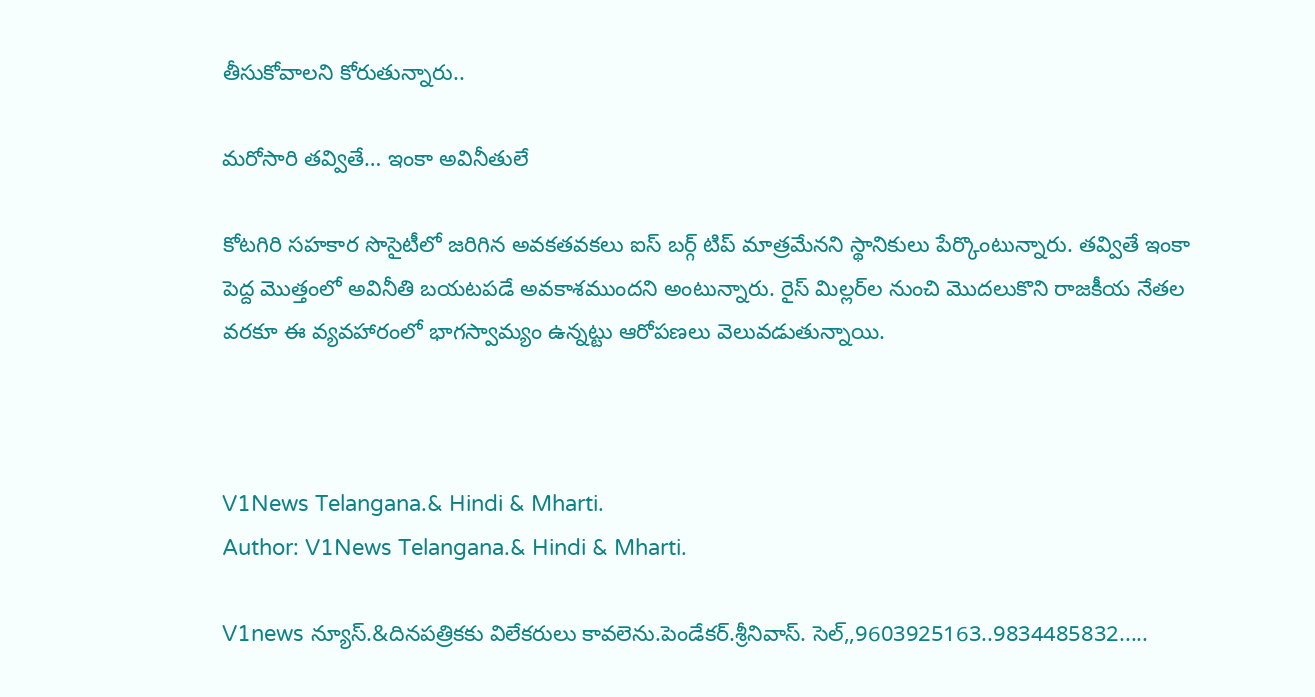తీసుకోవాలని కోరుతున్నారు..

మరోసారి తవ్వితే… ఇంకా అవినీతులే

కోటగిరి సహకార సొసైటీలో జరిగిన అవకతవకలు ఐస్ బర్గ్ టిప్ మాత్రమేనని స్థానికులు పేర్కొంటున్నారు. తవ్వితే ఇంకా పెద్ద మొత్తంలో అవినీతి బయటపడే అవకాశముందని అంటున్నారు. రైస్ మిల్లర్‌ల నుంచి మొదలుకొని రాజకీయ నేతల వరకూ ఈ వ్యవహారంలో భాగస్వామ్యం ఉన్నట్టు ఆరోపణలు వెలువడుతున్నాయి.



V1News Telangana.& Hindi & Mharti.
Author: V1News Telangana.& Hindi & Mharti.

V1news న్యూస్.&దినపత్రికకు విలేకరులు కావలెను.పెండేకర్.శ్రీనివాస్. సెల్,,9603925163..9834485832.....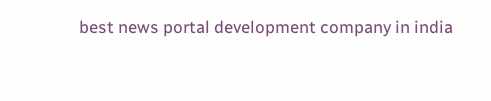best news portal development company in india